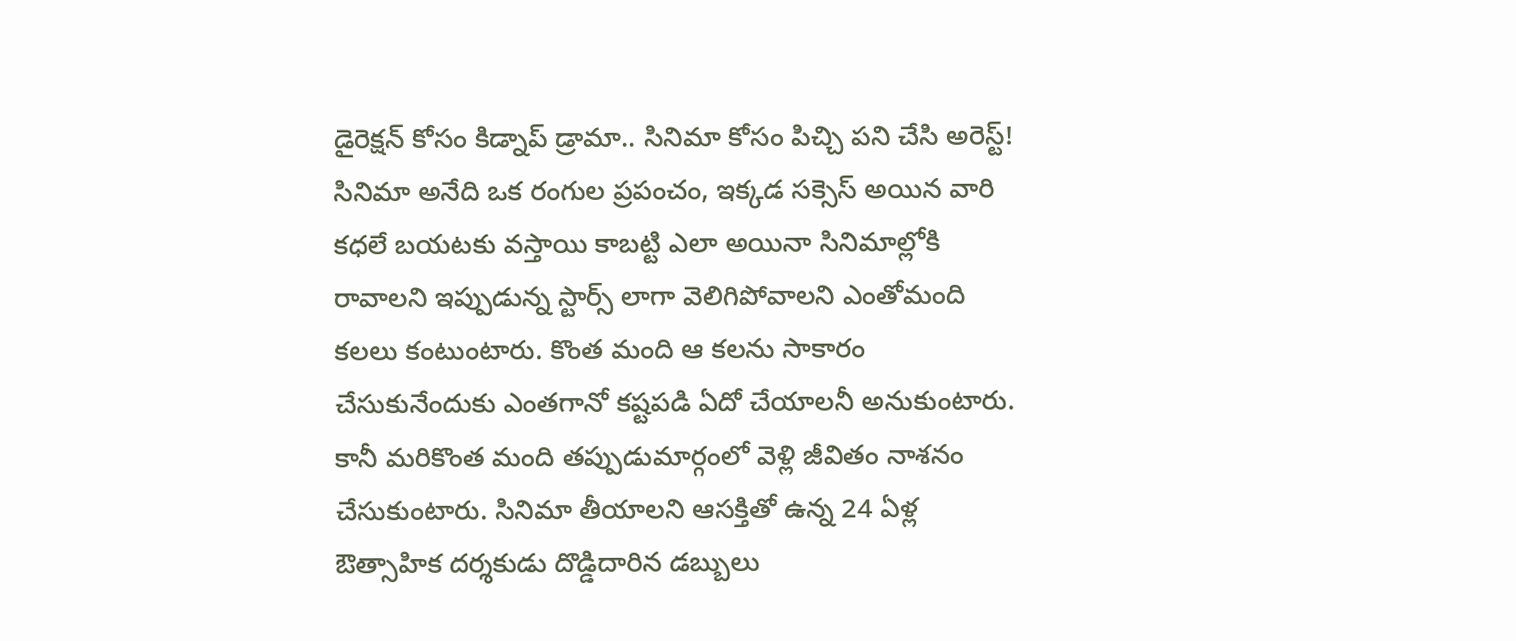డైరెక్షన్ కోసం కిడ్నాప్ డ్రామా.. సినిమా కోసం పిచ్చి పని చేసి అరెస్ట్!
సినిమా అనేది ఒక రంగుల ప్రపంచం, ఇక్కడ సక్సెస్ అయిన వారి కధలే బయటకు వస్తాయి కాబట్టి ఎలా అయినా సినిమాల్లోకి రావాలని ఇప్పుడున్న స్టార్స్ లాగా వెలిగిపోవాలని ఎంతోమంది కలలు కంటుంటారు. కొంత మంది ఆ కలను సాకారం చేసుకునేందుకు ఎంతగానో కష్టపడి ఏదో చేయాలనీ అనుకుంటారు. కానీ మరికొంత మంది తప్పుడుమార్గంలో వెళ్లి జీవితం నాశనం చేసుకుంటారు. సినిమా తీయాలని ఆసక్తితో ఉన్న 24 ఏళ్ల ఔత్సాహిక దర్శకుడు దొడ్డిదారిన డబ్బులు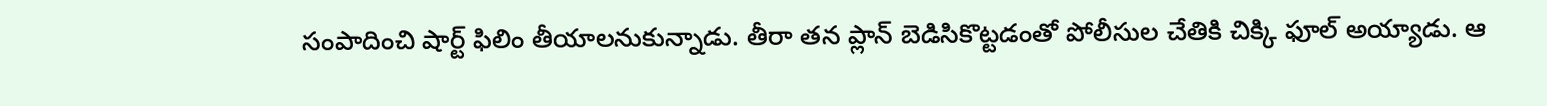సంపాదించి షార్ట్ ఫిలిం తీయాలనుకున్నాడు. తీరా తన ప్లాన్ బెడిసికొట్టడంతో పోలీసుల చేతికి చిక్కి ఫూల్ అయ్యాడు. ఆ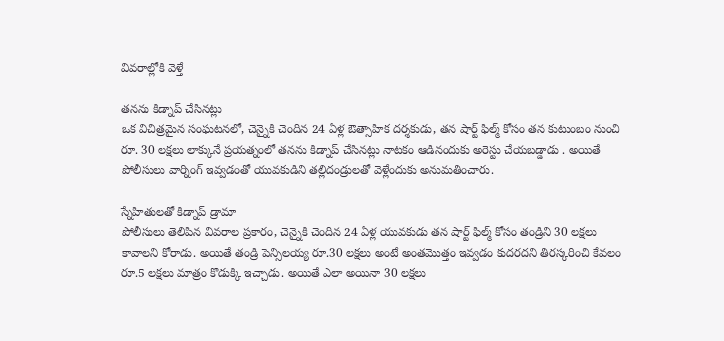వివరాల్లోకి వెళ్తే

తనను కిడ్నాప్ చేసినట్లు
ఒక విచిత్రమైన సంఘటనలో, చెన్నైకి చెందిన 24 ఏళ్ల ఔత్సాహిక దర్శకుడు, తన షార్ట్ ఫిల్మ్ కోసం తన కుటుంబం నుంచి రూ. 30 లక్షలు లాక్కునే ప్రయత్నంలో తనను కిడ్నాప్ చేసినట్లు నాటకం ఆడినందుకు అరెస్టు చేయబడ్డాడు . అయితే పోలీసులు వార్నింగ్ ఇవ్వడంతో యువకుడిని తల్లిదండ్రులతో వెళ్లేందుకు అనుమతించారు.

స్నేహితులతో కిడ్నాప్ డ్రామా
పోలీసులు తెలిపిన వివరాల ప్రకారం, చెన్నైకి చెందిన 24 ఏళ్ల యువకుడు తన షార్ట్ ఫిల్మ్ కోసం తండ్రిని 30 లక్షలు కావాలని కోరాడు. అయితే తండ్రి పెన్సిలయ్య రూ.30 లక్షలు అంటే అంతమొత్తం ఇవ్వడం కుదరదని తిరస్కరించి కేవలం రూ.5 లక్షలు మాత్రం కొడుక్కి ఇచ్చాడు. అయితే ఎలా అయినా 30 లక్షలు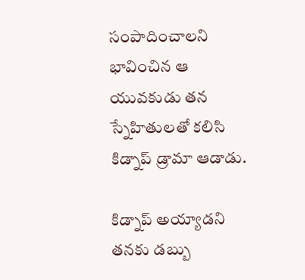సంపాదించాలని భావించిన ఆ యువకుడు తన స్నేహితులతో కలిసి కిడ్నాప్ డ్రామా ఆడాడు.

కిడ్నాప్ అయ్యాడని
తనకు డబ్బు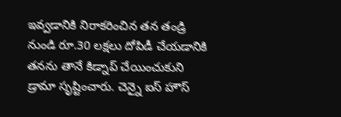ఇవ్వడానికి నిరాకరించిన తన తండ్రి నుండి రూ.30 లక్షలు దోపిడీ చేయడానికి తనను తానే కిడ్నాప్ చేయించుకుని డ్రామా సృష్టించారు. చెన్నై ఐస్ హౌస్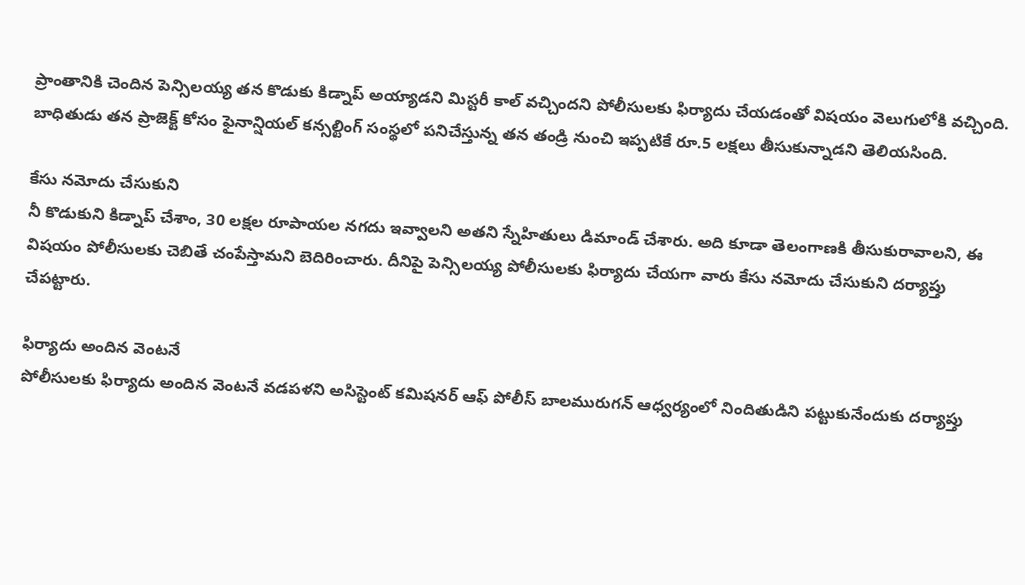ప్రాంతానికి చెందిన పెన్సిలయ్య తన కొడుకు కిడ్నాప్ అయ్యాడని మిస్టరీ కాల్ వచ్చిందని పోలీసులకు ఫిర్యాదు చేయడంతో విషయం వెలుగులోకి వచ్చింది. బాధితుడు తన ప్రాజెక్ట్ కోసం ఫైనాన్షియల్ కన్సల్టింగ్ సంస్థలో పనిచేస్తున్న తన తండ్రి నుంచి ఇప్పటికే రూ.5 లక్షలు తీసుకున్నాడని తెలియసింది.

కేసు నమోదు చేసుకుని
నీ కొడుకుని కిడ్నాప్ చేశాం, 30 లక్షల రూపాయల నగదు ఇవ్వాలని అతని స్నేహితులు డిమాండ్ చేశారు. అది కూడా తెలంగాణకి తీసుకురావాలని, ఈ విషయం పోలీసులకు చెబితే చంపేస్తామని బెదిరించారు. దీనిపై పెన్సిలయ్య పోలీసులకు ఫిర్యాదు చేయగా వారు కేసు నమోదు చేసుకుని దర్యాప్తు చేపట్టారు.

ఫిర్యాదు అందిన వెంటనే
పోలీసులకు ఫిర్యాదు అందిన వెంటనే వడపళని అసిస్టెంట్ కమిషనర్ ఆఫ్ పోలీస్ బాలమురుగన్ ఆధ్వర్యంలో నిందితుడిని పట్టుకునేందుకు దర్యాప్తు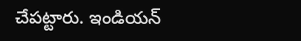చేపట్టారు. ఇండియన్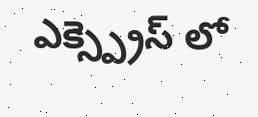ఎక్స్ప్రెస్ లో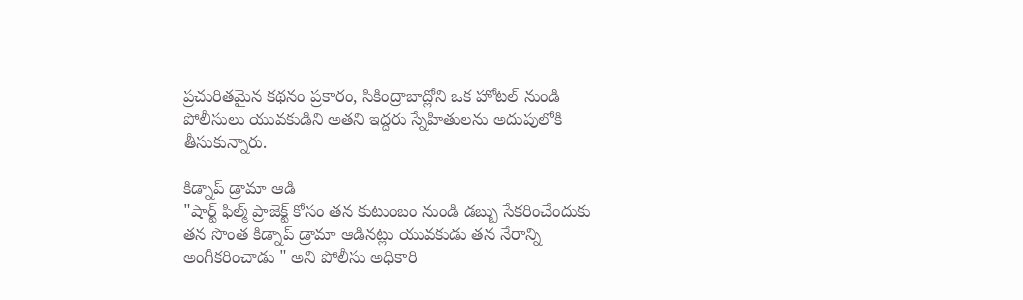ప్రచురితమైన కథనం ప్రకారం, సికింద్రాబాద్లోని ఒక హోటల్ నుండి పోలీసులు యువకుడిని అతని ఇద్దరు స్నేహితులను అదుపులోకి తీసుకున్నారు.

కిడ్నాప్ డ్రామా ఆడి
"షార్ట్ ఫిల్మ్ ప్రాజెక్ట్ కోసం తన కుటుంబం నుండి డబ్బు సేకరించేందుకు తన సొంత కిడ్నాప్ డ్రామా ఆడినట్లు యువకుడు తన నేరాన్ని అంగీకరించాడు " అని పోలీసు అధికారి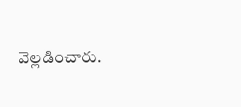వెల్లడించారు.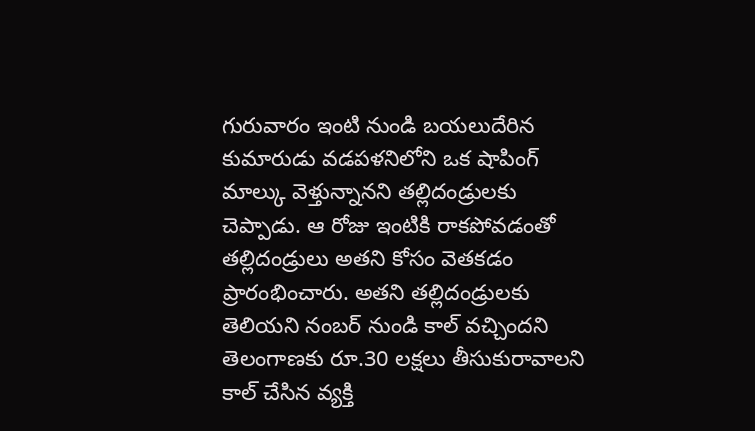గురువారం ఇంటి నుండి బయలుదేరిన కుమారుడు వడపళనిలోని ఒక షాపింగ్ మాల్కు వెళ్తున్నానని తల్లిదండ్రులకు చెప్పాడు. ఆ రోజు ఇంటికి రాకపోవడంతో తల్లిదండ్రులు అతని కోసం వెతకడం ప్రారంభించారు. అతని తల్లిదండ్రులకు తెలియని నంబర్ నుండి కాల్ వచ్చిందని తెలంగాణకు రూ.30 లక్షలు తీసుకురావాలని కాల్ చేసిన వ్యక్తి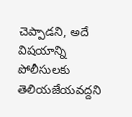చెప్పాడని, అదే విషయాన్ని పోలీసులకు తెలియజేయవద్దని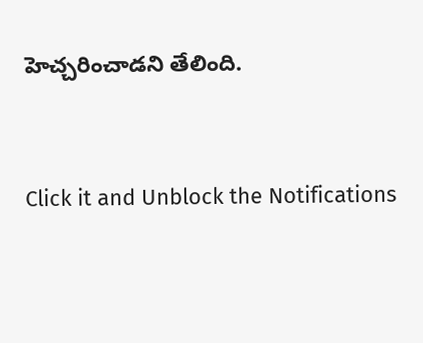హెచ్చరించాడని తేలింది.


Click it and Unblock the Notifications